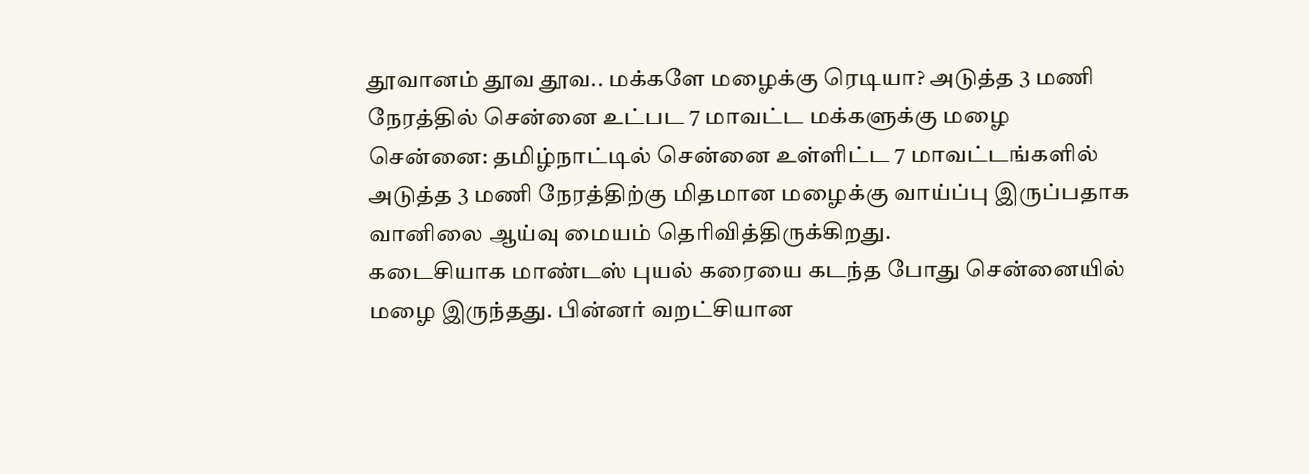தூவானம் தூவ தூவ.. மக்களே மழைக்கு ரெடியா? அடுத்த 3 மணி நேரத்தில் சென்னை உட்பட 7 மாவட்ட மக்களுக்கு மழை
சென்னை: தமிழ்நாட்டில் சென்னை உள்ளிட்ட 7 மாவட்டங்களில் அடுத்த 3 மணி நேரத்திற்கு மிதமான மழைக்கு வாய்ப்பு இருப்பதாக வானிலை ஆய்வு மையம் தெரிவித்திருக்கிறது.
கடைசியாக மாண்டஸ் புயல் கரையை கடந்த போது சென்னையில் மழை இருந்தது. பின்னர் வறட்சியான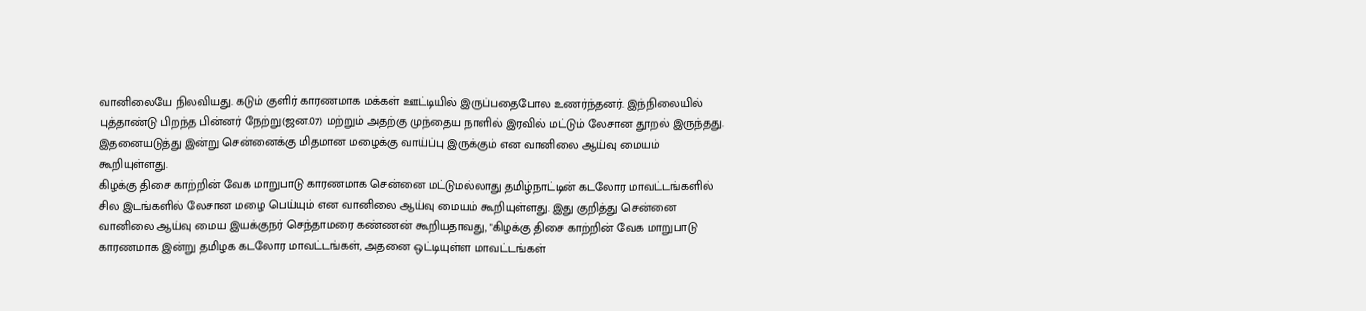வானிலையே நிலவியது. கடும் குளிர் காரணமாக மக்கள் ஊட்டியில் இருப்பதைபோல உணர்ந்தனர். இந்நிலையில் புத்தாண்டு பிறந்த பின்னர் நேற்று(ஜன.07) மற்றும் அதற்கு முந்தைய நாளில் இரவில் மட்டும் லேசான தூறல் இருந்தது. இதனையடுத்து இன்று சென்னைக்கு மிதமான மழைக்கு வாய்ப்பு இருக்கும் என வானிலை ஆய்வு மையம் கூறியுள்ளது.
கிழக்கு திசை காற்றின் வேக மாறுபாடு காரணமாக சென்னை மட்டுமல்லாது தமிழ்நாட்டின் கடலோர மாவட்டங்களில் சில இடங்களில் லேசான மழை பெய்யும் என வானிலை ஆய்வு மையம் கூறியுள்ளது. இது குறித்து சென்னை வானிலை ஆய்வு மைய இயக்குநர் செந்தாமரை கண்ணன் கூறியதாவது, "கிழக்கு திசை காற்றின் வேக மாறுபாடு காரணமாக இன்று தமிழக கடலோர மாவட்டங்கள், அதனை ஒட்டியுள்ள மாவட்டங்கள்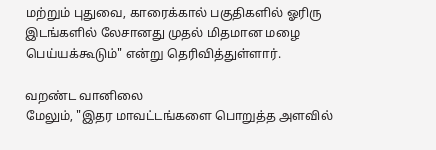மற்றும் புதுவை, காரைக்கால் பகுதிகளில் ஓரிரு இடங்களில் லேசானது முதல் மிதமான மழை பெய்யக்கூடும்" என்று தெரிவித்துள்ளார்.

வறண்ட வானிலை
மேலும், "இதர மாவட்டங்களை பொறுத்த அளவில்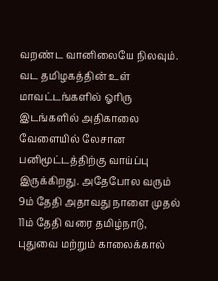வறண்ட வானிலையே நிலவும். வட தமிழகத்தின் உள் மாவட்டங்களில் ஓரிரு இடங்களில் அதிகாலை வேளையில் லேசான பனிமூட்டத்திற்கு வாய்ப்பு இருக்கிறது. அதேபோல வரும் 9ம் தேதி அதாவது நாளை முதல் 11ம் தேதி வரை தமிழ்நாடு, புதுவை மற்றும் காலைக்கால்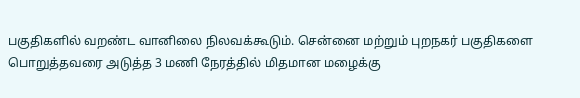பகுதிகளில் வறண்ட வானிலை நிலவக்கூடும். சென்னை மற்றும் புறநகர் பகுதிகளை பொறுத்தவரை அடுத்த 3 மணி நேரத்தில் மிதமான மழைக்கு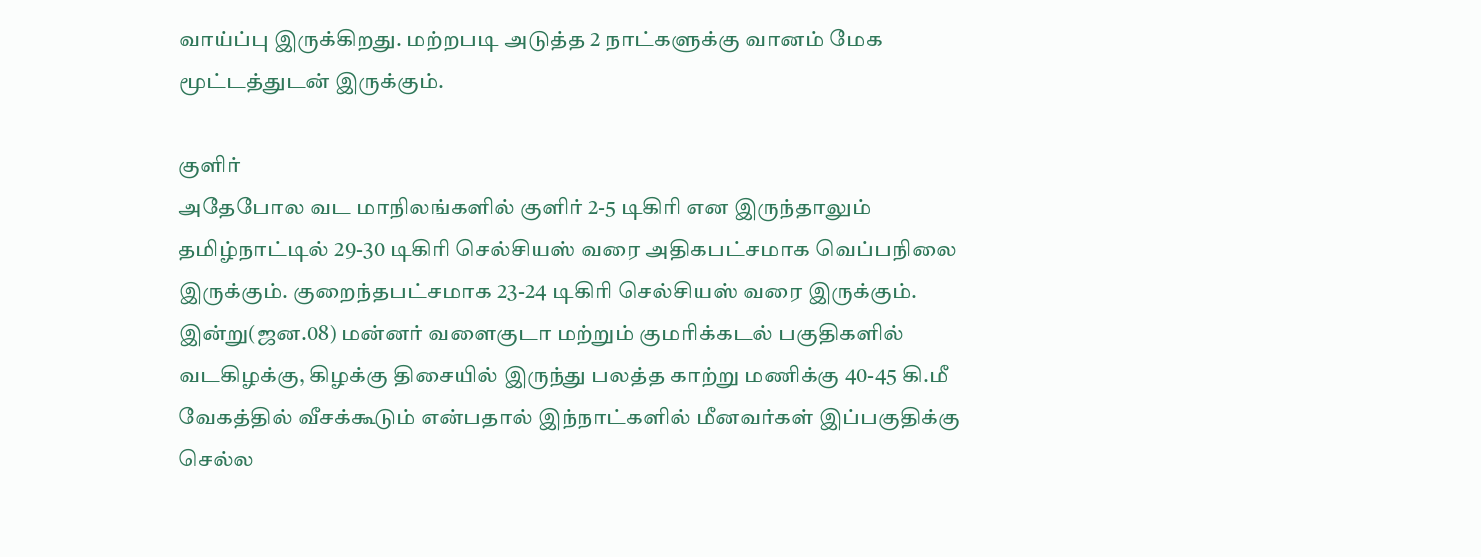வாய்ப்பு இருக்கிறது. மற்றபடி அடுத்த 2 நாட்களுக்கு வானம் மேக மூட்டத்துடன் இருக்கும்.

குளிர்
அதேபோல வட மாநிலங்களில் குளிர் 2-5 டிகிரி என இருந்தாலும் தமிழ்நாட்டில் 29-30 டிகிரி செல்சியஸ் வரை அதிகபட்சமாக வெப்பநிலை இருக்கும். குறைந்தபட்சமாக 23-24 டிகிரி செல்சியஸ் வரை இருக்கும். இன்று(ஜன.08) மன்னர் வளைகுடா மற்றும் குமரிக்கடல் பகுதிகளில் வடகிழக்கு, கிழக்கு திசையில் இருந்து பலத்த காற்று மணிக்கு 40-45 கி.மீ வேகத்தில் வீசக்கூடும் என்பதால் இந்நாட்களில் மீனவர்கள் இப்பகுதிக்கு செல்ல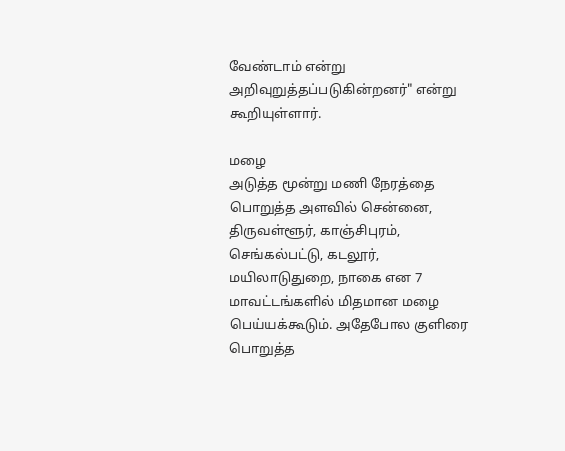வேண்டாம் என்று அறிவுறுத்தப்படுகின்றனர்" என்று கூறியுள்ளார்.

மழை
அடுத்த மூன்று மணி நேரத்தை பொறுத்த அளவில் சென்னை, திருவள்ளூர், காஞ்சிபுரம், செங்கல்பட்டு, கடலூர், மயிலாடுதுறை, நாகை என 7 மாவட்டங்களில் மிதமான மழை பெய்யக்கூடும். அதேபோல குளிரை பொறுத்த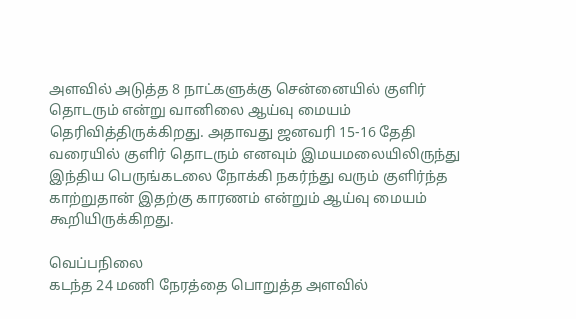அளவில் அடுத்த 8 நாட்களுக்கு சென்னையில் குளிர் தொடரும் என்று வானிலை ஆய்வு மையம் தெரிவித்திருக்கிறது. அதாவது ஜனவரி 15-16 தேதி வரையில் குளிர் தொடரும் எனவும் இமயமலையிலிருந்து இந்திய பெருங்கடலை நோக்கி நகர்ந்து வரும் குளிர்ந்த காற்றுதான் இதற்கு காரணம் என்றும் ஆய்வு மையம் கூறியிருக்கிறது.

வெப்பநிலை
கடந்த 24 மணி நேரத்தை பொறுத்த அளவில்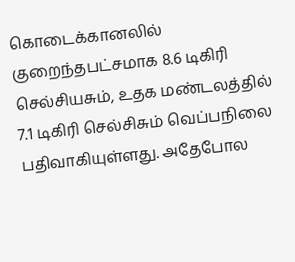கொடைக்கானலில் குறைந்தபட்சமாக 8.6 டிகிரி செல்சியசும், உதக மண்டலத்தில் 7.1 டிகிரி செல்சிசும் வெப்பநிலை பதிவாகியுள்ளது. அதேபோல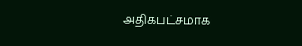அதிகபட்சமாக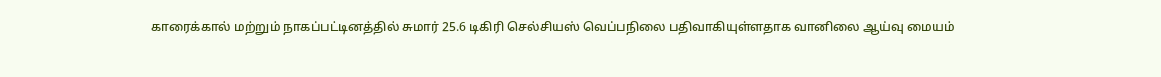காரைக்கால் மற்றும் நாகப்பட்டினத்தில் சுமார் 25.6 டிகிரி செல்சியஸ் வெப்பநிலை பதிவாகியுள்ளதாக வானிலை ஆய்வு மையம்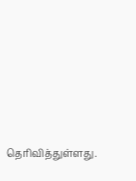தெரிவித்துள்ளது.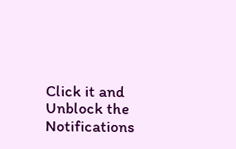Click it and Unblock the Notifications